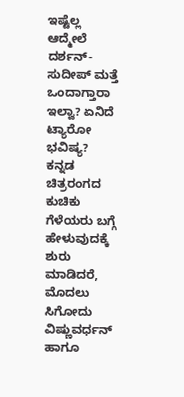ಇಷ್ಟೆಲ್ಲ ಆದ್ಮೇಲೆ ದರ್ಶನ್-ಸುದೀಪ್ ಮತ್ತೆ ಒಂದಾಗ್ತಾರಾ ಇಲ್ವಾ? ಏನಿದೆ ಟ್ಯಾರೋ ಭವಿಷ್ಯ?
ಕನ್ನಡ ಚಿತ್ರರಂಗದ ಕುಚಿಕು ಗೆಳೆಯರು ಬಗ್ಗೆ ಹೇಳುವುದಕ್ಕೆ ಶುರು ಮಾಡಿದರೆ, ಮೊದಲು ಸಿಗೋದು ವಿಷ್ಣುವರ್ಧನ್ ಹಾಗೂ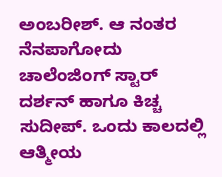ಅಂಬರೀಶ್. ಆ ನಂತರ ನೆನಪಾಗೋದು ಚಾಲೆಂಜಿಂಗ್ ಸ್ಟಾರ್ ದರ್ಶನ್ ಹಾಗೂ ಕಿಚ್ಚ ಸುದೀಪ್. ಒಂದು ಕಾಲದಲ್ಲಿ ಆತ್ಮೀಯ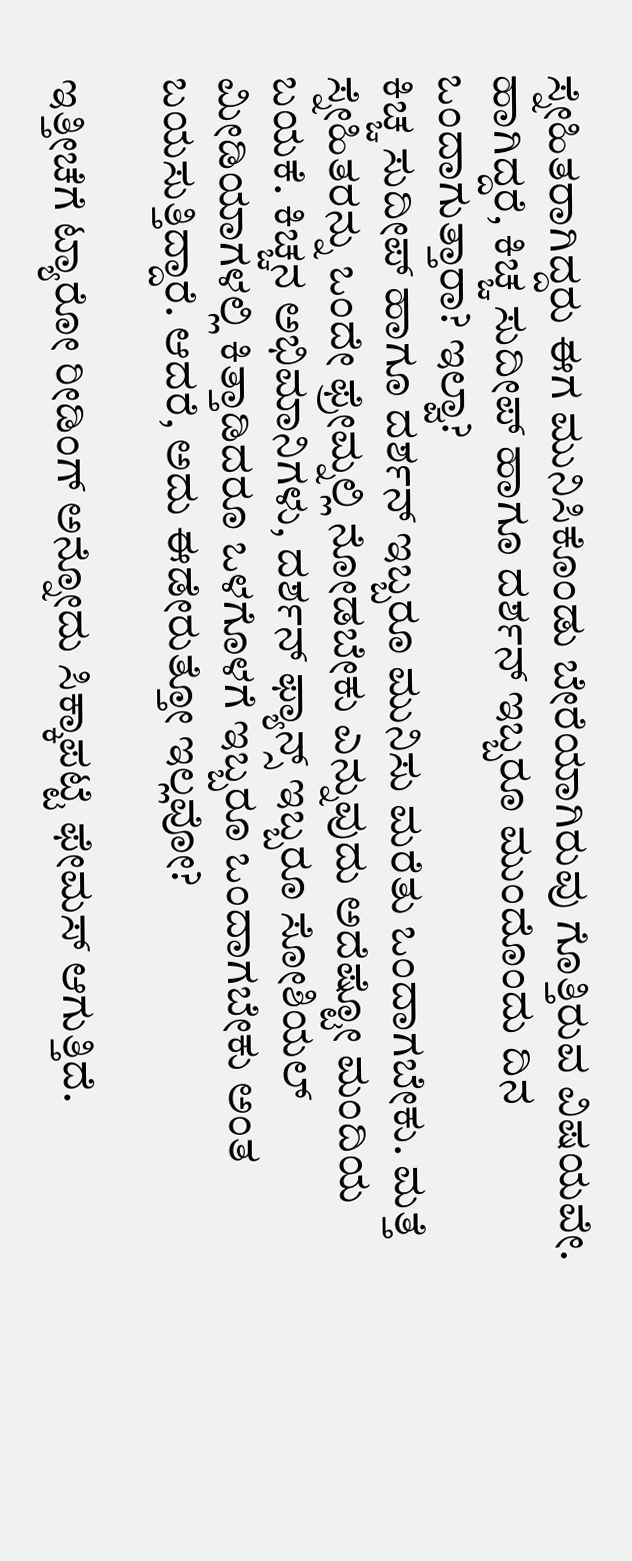ಸ್ನೇಹಿತರಾಗಿದ್ದರು ಈಗ ಮುನಿಸಿಕೊಂಡು ಬೇರೆಯಾಗಿರುವು ಗೊತ್ತಿರುವ ವಿಷಯವೇ. ಹಾಗಿದ್ದರೆ, ಕಿಚ್ಚ ಸುದೀಪ್ ಹಾಗೂ ದರ್ಶನ್ ಇಬ್ಬರೂ ಮುಂದೊಂದು ದಿನ ಒಂದಾಗುತ್ತಾರಾ? ಇಲ್ವಾ?
ಕಿಚ್ಚ ಸುದೀಪ್ ಹಾಗೂ ದರ್ಶನ್ ಇಬ್ಬರೂ ಮುನಿಸು ಮರೆತು ಒಂದಾಗಬೇಕು. ಮತ್ತೆ ಸ್ನೇಹಿತರನ್ನು ಒಂದೇ ಫ್ರೇಮ್ನಲ್ಲಿ ನೋಡಬೇಕು ಎನ್ನುವುದು ಅದೆಷ್ಟೋ ಮಂದಿಯ ಬಯಕೆ. ಕಿಚ್ಚನ ಅಭಿಮಾನಿಗಳು, ದರ್ಶನ್ ಫ್ಯಾನ್ಸ್ ಇಬ್ಬರೂ ಸೋಶಿಯಲ್ ಮೀಡಿಯಾಗಳಲ್ಲಿ ಕಿತ್ತಾಡಿದರೂ ಒಳಗೊಳಗೆ ಇಬ್ಬರೂ ಒಂದಾಗಬೇಕು ಅಂತ ಬಯಸುತ್ತಿದ್ದಾರೆ. ಆದರೆ, ಅದು ಈಡೇರುತ್ತೋ ಇಲ್ಲವೋ?

ಇತ್ತೀಚೆಗೆ ಟ್ಯಾರೋ ರೀಡಿಂಗ್ ಅನ್ನೋದು ಸಿಕ್ಕಾಪಟ್ಟೆ ಫೇಮಸ್ ಆಗುತ್ತಿದೆ.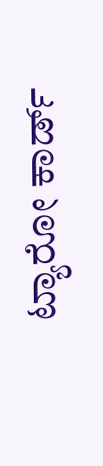ಟ್ಯಾರೋ ಕಾರ್ಡ್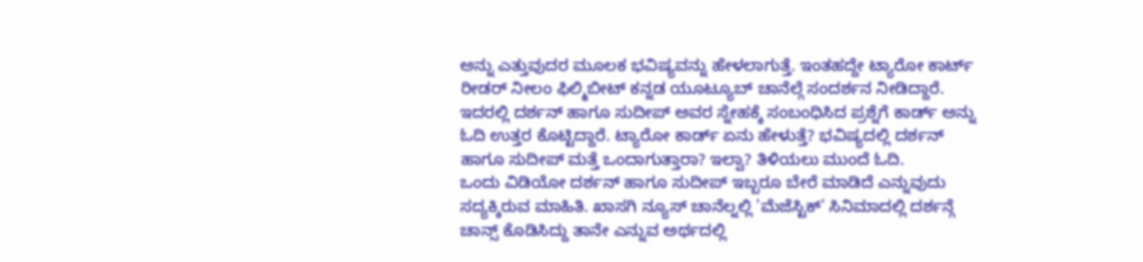ಅನ್ನು ಎತ್ತುವುದರ ಮೂಲಕ ಭವಿಷ್ಯವನ್ನು ಹೇಳಲಾಗುತ್ತೆ. ಇಂತಹದ್ದೇ ಟ್ಯಾರೋ ಕಾರ್ಟ್ ರೀಡರ್ ನೀಲಂ ಫಿಲ್ಮಿಬೀಟ್ ಕನ್ನಡ ಯೂಟ್ಯೂಬ್ ಚಾನೆಲ್ಗೆ ಸಂದರ್ಶನ ನೀಡಿದ್ದಾರೆ. ಇದರಲ್ಲಿ ದರ್ಶನ್ ಹಾಗೂ ಸುದೀಪ್ ಅವರ ಸ್ನೇಹಕ್ಕೆ ಸಂಬಂಧಿಸಿದ ಪ್ರಶ್ನೆಗೆ ಕಾರ್ಡ್ ಅನ್ನು ಓದಿ ಉತ್ತರ ಕೊಟ್ಟಿದ್ದಾರೆ. ಟ್ಯಾರೋ ಕಾರ್ಡ್ ಏನು ಹೇಳುತ್ತೆ? ಭವಿಷ್ಯದಲ್ಲಿ ದರ್ಶನ್ ಹಾಗೂ ಸುದೀಪ್ ಮತ್ತೆ ಒಂದಾಗುತ್ತಾರಾ? ಇಲ್ವಾ? ತಿಳಿಯಲು ಮುಂದೆ ಓದಿ.
ಒಂದು ವಿಡಿಯೋ ದರ್ಶನ್ ಹಾಗೂ ಸುದೀಪ್ ಇಬ್ಬರೂ ಬೇರೆ ಮಾಡಿದೆ ಎನ್ನುವುದು ಸದ್ಯಕ್ಕಿರುವ ಮಾಹಿತಿ. ಖಾಸಗಿ ನ್ಯೂಸ್ ಚಾನೆಲ್ನಲ್ಲಿ 'ಮೆಜೆಸ್ಟಿಕ್' ಸಿನಿಮಾದಲ್ಲಿ ದರ್ಶನ್ಗೆ ಚಾನ್ಸ್ ಕೊಡಿಸಿದ್ದು ತಾನೇ ಎನ್ನುವ ಅರ್ಥದಲ್ಲಿ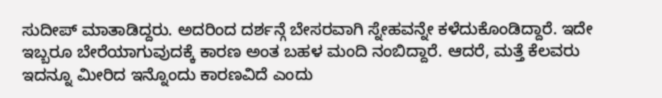ಸುದೀಪ್ ಮಾತಾಡಿದ್ದರು. ಅದರಿಂದ ದರ್ಶನ್ಗೆ ಬೇಸರವಾಗಿ ಸ್ನೇಹವನ್ನೇ ಕಳೆದುಕೊಂಡಿದ್ದಾರೆ. ಇದೇ ಇಬ್ಬರೂ ಬೇರೆಯಾಗುವುದಕ್ಕೆ ಕಾರಣ ಅಂತ ಬಹಳ ಮಂದಿ ನಂಬಿದ್ದಾರೆ. ಆದರೆ, ಮತ್ತೆ ಕೆಲವರು ಇದನ್ನೂ ಮೀರಿದ ಇನ್ನೊಂದು ಕಾರಣವಿದೆ ಎಂದು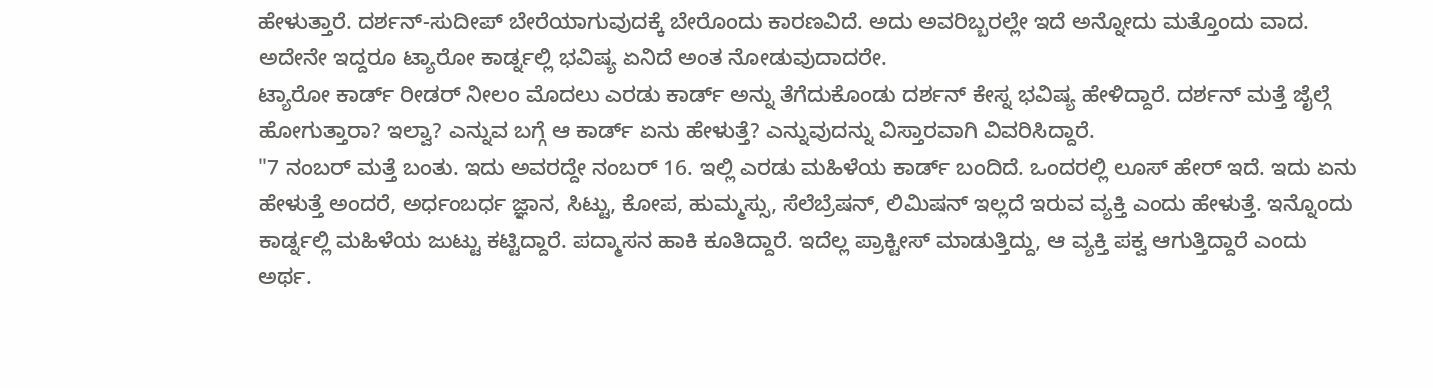ಹೇಳುತ್ತಾರೆ. ದರ್ಶನ್-ಸುದೀಪ್ ಬೇರೆಯಾಗುವುದಕ್ಕೆ ಬೇರೊಂದು ಕಾರಣವಿದೆ. ಅದು ಅವರಿಬ್ಬರಲ್ಲೇ ಇದೆ ಅನ್ನೋದು ಮತ್ತೊಂದು ವಾದ. ಅದೇನೇ ಇದ್ದರೂ ಟ್ಯಾರೋ ಕಾರ್ಡ್ನಲ್ಲಿ ಭವಿಷ್ಯ ಏನಿದೆ ಅಂತ ನೋಡುವುದಾದರೇ.
ಟ್ಯಾರೋ ಕಾರ್ಡ್ ರೀಡರ್ ನೀಲಂ ಮೊದಲು ಎರಡು ಕಾರ್ಡ್ ಅನ್ನು ತೆಗೆದುಕೊಂಡು ದರ್ಶನ್ ಕೇಸ್ನ ಭವಿಷ್ಯ ಹೇಳಿದ್ದಾರೆ. ದರ್ಶನ್ ಮತ್ತೆ ಜೈಲ್ಗೆ ಹೋಗುತ್ತಾರಾ? ಇಲ್ವಾ? ಎನ್ನುವ ಬಗ್ಗೆ ಆ ಕಾರ್ಡ್ ಏನು ಹೇಳುತ್ತೆ? ಎನ್ನುವುದನ್ನು ವಿಸ್ತಾರವಾಗಿ ವಿವರಿಸಿದ್ದಾರೆ.
"7 ನಂಬರ್ ಮತ್ತೆ ಬಂತು. ಇದು ಅವರದ್ದೇ ನಂಬರ್ 16. ಇಲ್ಲಿ ಎರಡು ಮಹಿಳೆಯ ಕಾರ್ಡ್ ಬಂದಿದೆ. ಒಂದರಲ್ಲಿ ಲೂಸ್ ಹೇರ್ ಇದೆ. ಇದು ಏನು ಹೇಳುತ್ತೆ ಅಂದರೆ, ಅರ್ಧಂಬರ್ಧ ಜ್ಞಾನ, ಸಿಟ್ಟು, ಕೋಪ, ಹುಮ್ಮಸ್ಸು, ಸೆಲೆಬ್ರೆಷನ್, ಲಿಮಿಷನ್ ಇಲ್ಲದೆ ಇರುವ ವ್ಯಕ್ತಿ ಎಂದು ಹೇಳುತ್ತೆ. ಇನ್ನೊಂದು ಕಾರ್ಡ್ನಲ್ಲಿ ಮಹಿಳೆಯ ಜುಟ್ಟು ಕಟ್ಟಿದ್ದಾರೆ. ಪದ್ಮಾಸನ ಹಾಕಿ ಕೂತಿದ್ದಾರೆ. ಇದೆಲ್ಲ ಪ್ರಾಕ್ಟೀಸ್ ಮಾಡುತ್ತಿದ್ದು, ಆ ವ್ಯಕ್ತಿ ಪಕ್ವ ಆಗುತ್ತಿದ್ದಾರೆ ಎಂದು ಅರ್ಥ.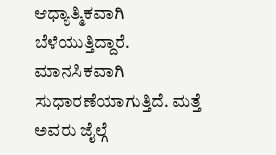ಆಧ್ಯಾತ್ಮಿಕವಾಗಿ ಬೆಳೆಯುತ್ತಿದ್ದಾರೆ. ಮಾನಸಿಕವಾಗಿ ಸುಧಾರಣೆಯಾಗುತ್ತಿದೆ. ಮತ್ತೆ ಅವರು ಜೈಲ್ಗೆ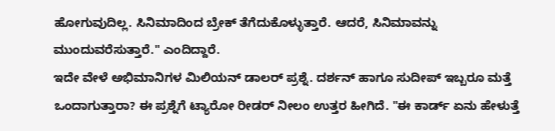ಹೋಗುವುದಿಲ್ಲ. ಸಿನಿಮಾದಿಂದ ಬ್ರೇಕ್ ತೆಗೆದುಕೊಳ್ಳುತ್ತಾರೆ. ಆದರೆ, ಸಿನಿಮಾವನ್ನು ಮುಂದುವರೆಸುತ್ತಾರೆ." ಎಂದಿದ್ದಾರೆ.
ಇದೇ ವೇಳೆ ಅಭಿಮಾನಿಗಳ ಮಿಲಿಯನ್ ಡಾಲರ್ ಪ್ರಶ್ನೆ. ದರ್ಶನ್ ಹಾಗೂ ಸುದೀಪ್ ಇಬ್ಬರೂ ಮತ್ತೆ ಒಂದಾಗುತ್ತಾರಾ? ಈ ಪ್ರಶ್ನೆಗೆ ಟ್ಯಾರೋ ರೀಡರ್ ನೀಲಂ ಉತ್ತರ ಹೀಗಿದೆ. "ಈ ಕಾರ್ಡ್ ಏನು ಹೇಳುತ್ತೆ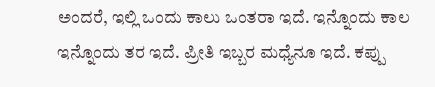ಅಂದರೆ, ಇಲ್ಲಿ ಒಂದು ಕಾಲು ಒಂತರಾ ಇದೆ. ಇನ್ನೊಂದು ಕಾಲ ಇನ್ನೊಂದು ತರ ಇದೆ. ಪ್ರೀತಿ ಇಬ್ಬರ ಮಧ್ಯೆನೂ ಇದೆ. ಕಪ್ಪು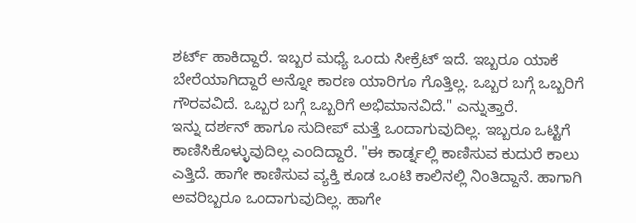ಶರ್ಟ್ ಹಾಕಿದ್ದಾರೆ. ಇಬ್ಬರ ಮಧ್ಯೆ ಒಂದು ಸೀಕ್ರೆಟ್ ಇದೆ. ಇಬ್ಬರೂ ಯಾಕೆ ಬೇರೆಯಾಗಿದ್ದಾರೆ ಅನ್ನೋ ಕಾರಣ ಯಾರಿಗೂ ಗೊತ್ತಿಲ್ಲ. ಒಬ್ಬರ ಬಗ್ಗೆ ಒಬ್ಬರಿಗೆ ಗೌರವವಿದೆ. ಒಬ್ಬರ ಬಗ್ಗೆ ಒಬ್ಬರಿಗೆ ಅಭಿಮಾನವಿದೆ." ಎನ್ನುತ್ತಾರೆ.
ಇನ್ನು ದರ್ಶನ್ ಹಾಗೂ ಸುದೀಪ್ ಮತ್ತೆ ಒಂದಾಗುವುದಿಲ್ಲ. ಇಬ್ಬರೂ ಒಟ್ಟಿಗೆ ಕಾಣಿಸಿಕೊಳ್ಳುವುದಿಲ್ಲ ಎಂದಿದ್ದಾರೆ. "ಈ ಕಾರ್ಡ್ನಲ್ಲಿ ಕಾಣಿಸುವ ಕುದುರೆ ಕಾಲು ಎತ್ತಿದೆ. ಹಾಗೇ ಕಾಣಿಸುವ ವ್ಯಕ್ತಿ ಕೂಡ ಒಂಟಿ ಕಾಲಿನಲ್ಲಿ ನಿಂತಿದ್ದಾನೆ. ಹಾಗಾಗಿ ಅವರಿಬ್ಬರೂ ಒಂದಾಗುವುದಿಲ್ಲ. ಹಾಗೇ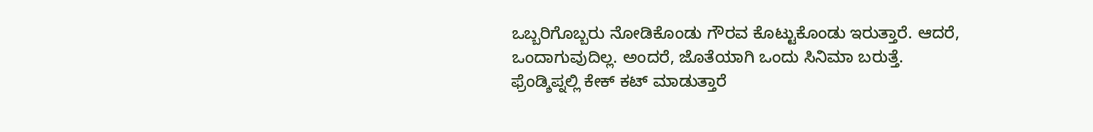ಒಬ್ಬರಿಗೊಬ್ಬರು ನೋಡಿಕೊಂಡು ಗೌರವ ಕೊಟ್ಟುಕೊಂಡು ಇರುತ್ತಾರೆ. ಆದರೆ, ಒಂದಾಗುವುದಿಲ್ಲ. ಅಂದರೆ, ಜೊತೆಯಾಗಿ ಒಂದು ಸಿನಿಮಾ ಬರುತ್ತೆ. ಫ್ರೆಂಡ್ಶಿಪ್ನಲ್ಲಿ ಕೇಕ್ ಕಟ್ ಮಾಡುತ್ತಾರೆ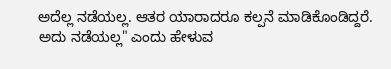ಅದೆಲ್ಲ ನಡೆಯಲ್ಲ. ಆತರ ಯಾರಾದರೂ ಕಲ್ಪನೆ ಮಾಡಿಕೊಂಡಿದ್ದರೆ. ಅದು ನಡೆಯಲ್ಲ" ಎಂದು ಹೇಳುವ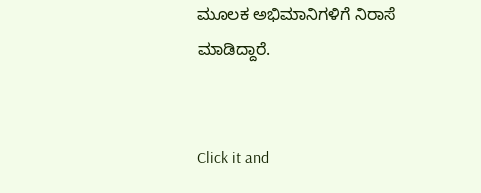ಮೂಲಕ ಅಭಿಮಾನಿಗಳಿಗೆ ನಿರಾಸೆ ಮಾಡಿದ್ದಾರೆ.


Click it and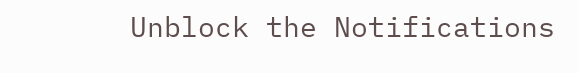Unblock the Notifications